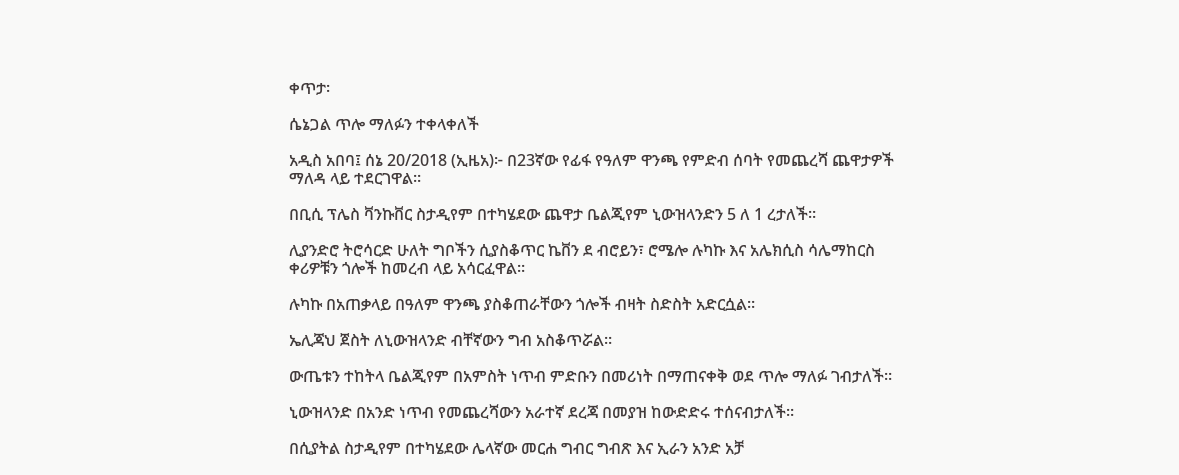ቀጥታ፡

ሴኔጋል ጥሎ ማለፉን ተቀላቀለች

አዲስ አበባ፤ ሰኔ 20/2018 (ኢዜአ)፦ በ23ኛው የፊፋ የዓለም ዋንጫ የምድብ ሰባት የመጨረሻ ጨዋታዎች ማለዳ ላይ ተደርገዋል።

በቢሲ ፕሌስ ቫንኩቨር ስታዲየም በተካሄደው ጨዋታ ቤልጂየም ኒውዝላንድን 5 ለ 1 ረታለች።

ሊያንድሮ ትሮሳርድ ሁለት ግቦችን ሲያስቆጥር ኬቨን ደ ብሮይን፣ ሮሜሎ ሉካኩ እና አሌክሲስ ሳሌማከርስ ቀሪዎቹን ጎሎች ከመረብ ላይ አሳርፈዋል።

ሉካኩ በአጠቃላይ በዓለም ዋንጫ ያስቆጠራቸውን ጎሎች ብዛት ስድስት አድርሷል።

ኤሊጃህ ጀስት ለኒውዝላንድ ብቸኛውን ግብ አስቆጥሯል።

ውጤቱን ተከትላ ቤልጂየም በአምስት ነጥብ ምድቡን በመሪነት በማጠናቀቅ ወደ ጥሎ ማለፉ ገብታለች።

ኒውዝላንድ በአንድ ነጥብ የመጨረሻውን አራተኛ ደረጃ በመያዝ ከውድድሩ ተሰናብታለች።

በሲያትል ስታዲየም በተካሄደው ሌላኛው መርሐ ግብር ግብጽ እና ኢራን አንድ አቻ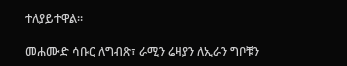ተለያይተዋል።

መሐሙድ ሳቡር ለግብጽ፣ ራሚን ሬዛያን ለኢራን ግቦቹን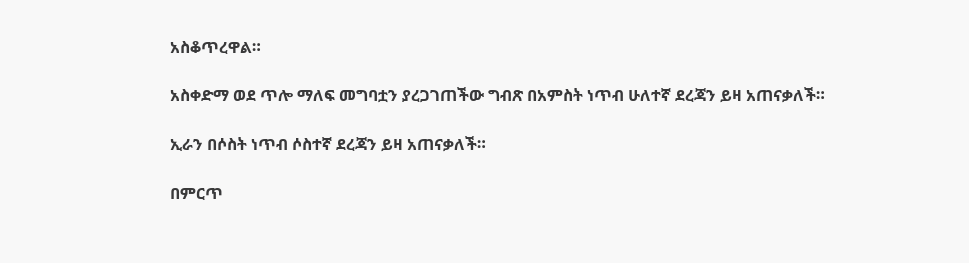አስቆጥረዋል።

አስቀድማ ወደ ጥሎ ማለፍ መግባቷን ያረጋገጠችው ግብጽ በአምስት ነጥብ ሁለተኛ ደረጃን ይዛ አጠናቃለች።

ኢራን በሶስት ነጥብ ሶስተኛ ደረጃን ይዛ አጠናቃለች።

በምርጥ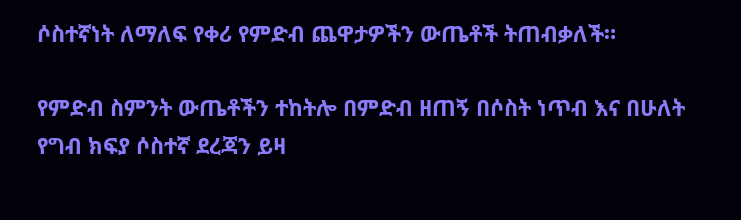ሶስተኛነት ለማለፍ የቀሪ የምድብ ጨዋታዎችን ውጤቶች ትጠብቃለች።

የምድብ ስምንት ውጤቶችን ተከትሎ በምድብ ዘጠኝ በሶስት ነጥብ እና በሁለት የግብ ክፍያ ሶስተኛ ደረጃን ይዛ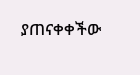ያጠናቀቀችው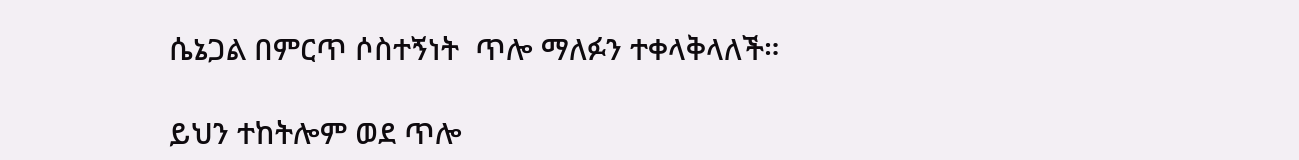ሴኔጋል በምርጥ ሶስተኝነት  ጥሎ ማለፉን ተቀላቅላለች።

ይህን ተከትሎም ወደ ጥሎ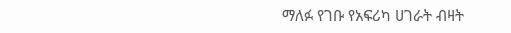ማለፉ የገቡ የአፍሪካ ሀገራት ብዛት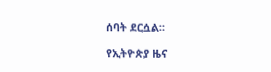ሰባት ደርሷል።

የኢትዮጵያ ዜና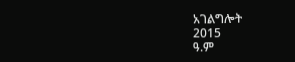አገልግሎት
2015
ዓ.ም